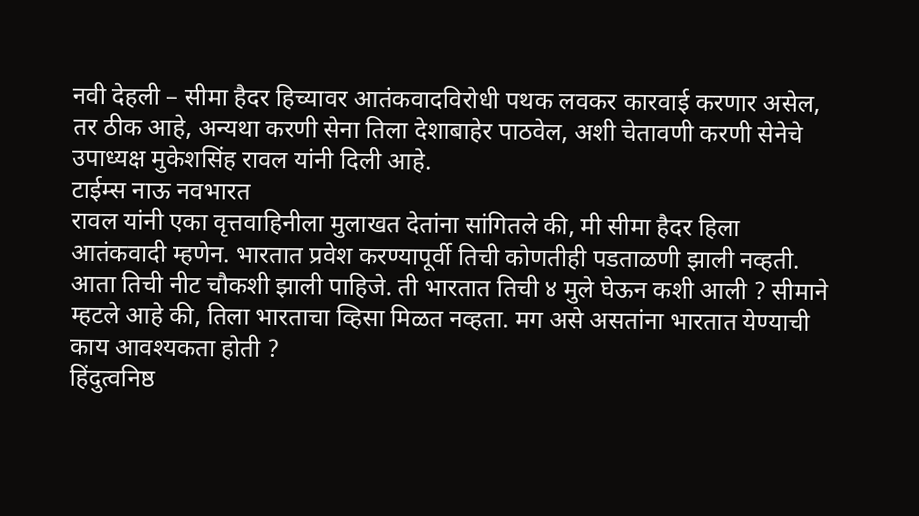नवी देहली – सीमा हैदर हिच्यावर आतंकवादविरोधी पथक लवकर कारवाई करणार असेल, तर ठीक आहे, अन्यथा करणी सेना तिला देशाबाहेर पाठवेल, अशी चेतावणी करणी सेनेचे उपाध्यक्ष मुकेशसिंह रावल यांनी दिली आहे.
टाईम्स नाऊ नवभारत
रावल यांनी एका वृत्तवाहिनीला मुलाखत देतांना सांगितले की, मी सीमा हैदर हिला आतंकवादी म्हणेन. भारतात प्रवेश करण्यापूर्वी तिची कोणतीही पडताळणी झाली नव्हती. आता तिची नीट चौकशी झाली पाहिजे. ती भारतात तिची ४ मुले घेऊन कशी आली ? सीमाने म्हटले आहे की, तिला भारताचा व्हिसा मिळत नव्हता. मग असे असतांना भारतात येण्याची काय आवश्यकता होती ?
हिंदुत्वनिष्ठ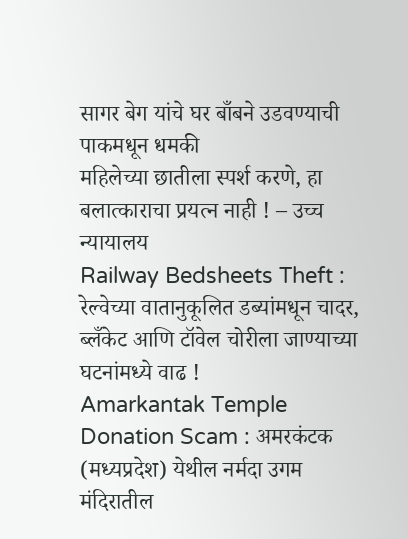सागर बेग यांचे घर बाँबने उडवण्याची पाकमधून धमकी
महिलेच्या छातीला स्पर्श करणे, हा बलात्काराचा प्रयत्न नाही ! – उच्च न्यायालय
Railway Bedsheets Theft : रेल्वेच्या वातानुकूलित डब्यांमधून चादर, ब्लँकेट आणि टॉवेल चोरीला जाण्याच्या घटनांमध्ये वाढ !
Amarkantak Temple Donation Scam : अमरकंटक (मध्यप्रदेश) येथील नर्मदा उगम मंदिरातील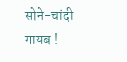सोने-चांदी गायब !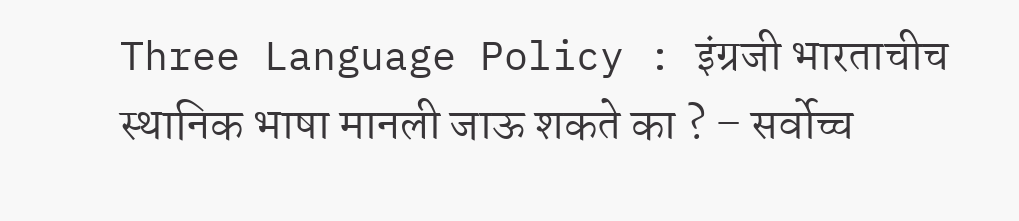Three Language Policy : इंग्रजी भारताचीच स्थानिक भाषा मानली जाऊ शकते का ? – सर्वोच्च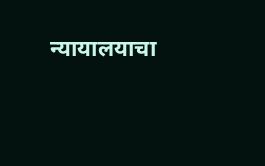न्यायालयाचा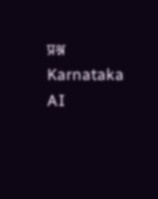प्रश्न
Karnataka AI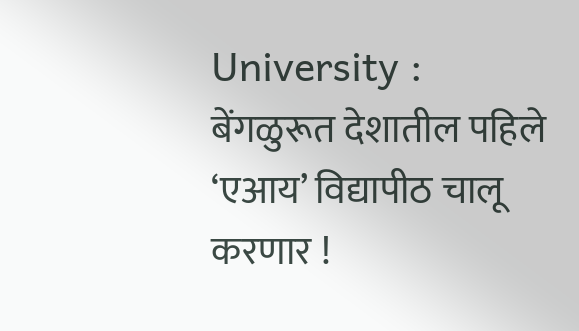University : बेंगळुरूत देशातील पहिले ‘एआय’ विद्यापीठ चालू करणार !